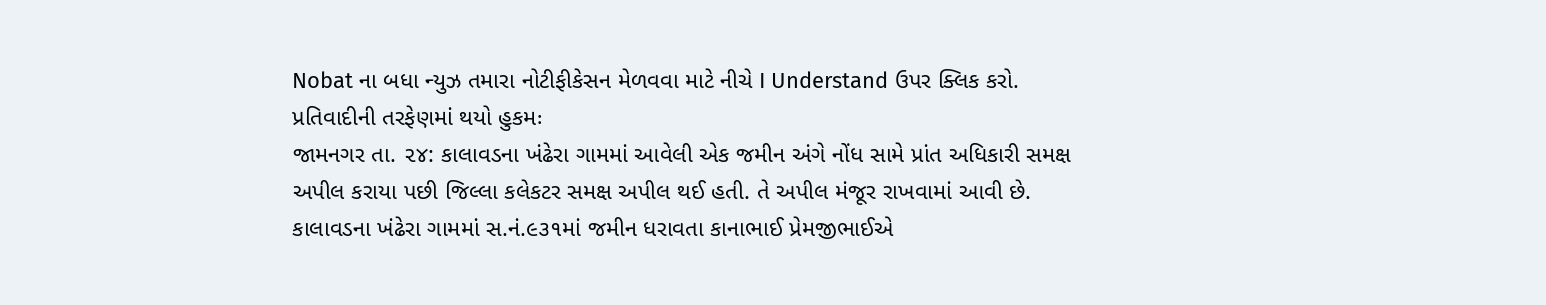Nobat ના બધા ન્યુઝ તમારા નોટીફીકેસન મેળવવા માટે નીચે I Understand ઉપર ક્લિક કરો.
પ્રતિવાદીની તરફેણમાં થયો હુકમઃ
જામનગર તા. ૨૪: કાલાવડના ખંઢેરા ગામમાં આવેલી એક જમીન અંગે નોંધ સામે પ્રાંત અધિકારી સમક્ષ અપીલ કરાયા પછી જિલ્લા કલેકટર સમક્ષ અપીલ થઈ હતી. તે અપીલ મંજૂર રાખવામાં આવી છે.
કાલાવડના ખંઢેરા ગામમાં સ.નં.૯૩૧માં જમીન ધરાવતા કાનાભાઈ પ્રેમજીભાઈએ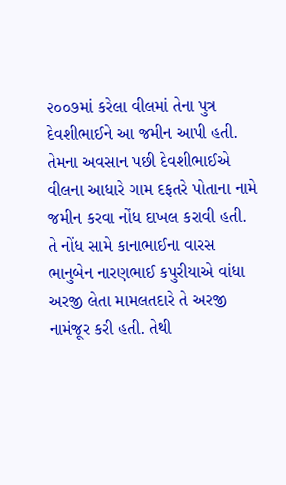૨૦૦૭માં કરેલા વીલમાં તેના પુત્ર દેવશીભાઈને આ જમીન આપી હતી. તેમના અવસાન પછી દેવશીભાઈએ વીલના આધારે ગામ દફતરે પોતાના નામે જમીન કરવા નોંધ દાખલ કરાવી હતી.
તે નોંધ સામે કાનાભાઈના વારસ ભાનુબેન નારણભાઈ કપુરીયાએ વાંધા અરજી લેતા મામલતદારે તે અરજી નામંજૂર કરી હતી. તેથી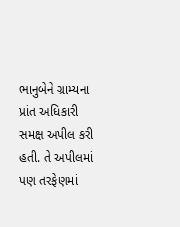ભાનુબેને ગ્રામ્યના પ્રાંત અધિકારી સમક્ષ અપીલ કરી હતી. તે અપીલમાં પણ તરફેણમાં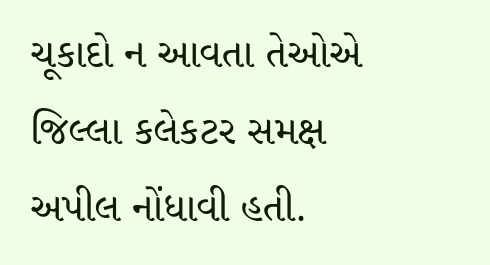ચૂકાદો ન આવતા તેઓએ જિલ્લા કલેકટર સમક્ષ અપીલ નોંધાવી હતી.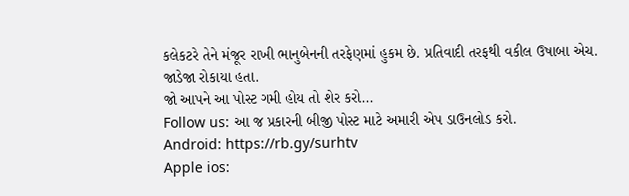કલેકટરે તેને મંજૂર રાખી ભાનુબેનની તરફેણમાં હુકમ છે. પ્રતિવાદી તરફથી વકીલ ઉષાબા એચ. જાડેજા રોકાયા હતા.
જો આપને આ પોસ્ટ ગમી હોય તો શેર કરો...
Follow us: આ જ પ્રકારની બીજી પોસ્ટ માટે અમારી એપ ડાઉનલોડ કરો.
Android: https://rb.gy/surhtv
Apple ios: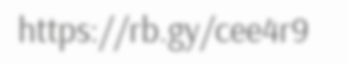https://rb.gy/cee4r9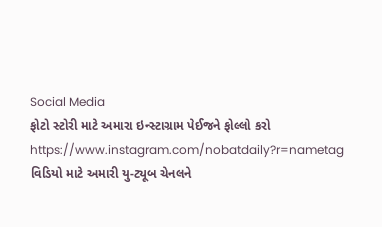Social Media
ફોટો સ્ટોરી માટે અમારા ઇન્સ્ટાગ્રામ પેઈજને ફોલ્લો કરો
https://www.instagram.com/nobatdaily?r=nametag
વિડિયો માટે અમારી યુ-ટ્યૂબ ચેનલને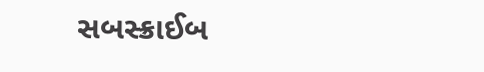સબસ્ક્રાઈબ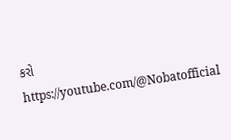કરો
https://youtube.com/@Nobatofficial